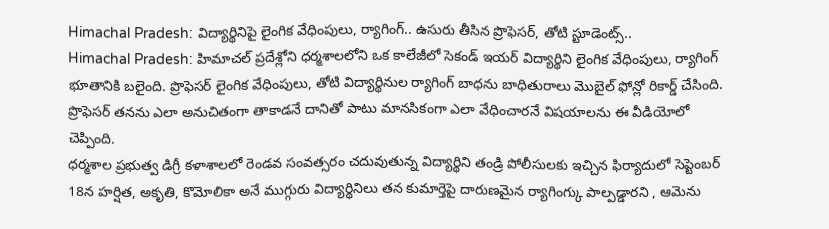Himachal Pradesh: విద్యార్థినిపై లైంగిక వేధింపులు, ర్యాగింగ్.. ఉసురు తీసిన ప్రొఫెసర్, తోటి స్టూడెంట్స్..
Himachal Pradesh: హిమాచల్ ప్రదేశ్లోని ధర్మశాలలోని ఒక కాలేజీలో సెకండ్ ఇయర్ విద్యార్థిని లైంగిక వేధింపులు, ర్యాగింగ్ భూతానికి బలైంది. ప్రొఫెసర్ లైంగిక వేధింపులు, తోటి విద్యార్థినుల ర్యాగింగ్ బాధను బాధితురాలు మొబైల్ ఫోన్లో రికార్డ్ చేసింది. ప్రొఫెసర్ తనను ఎలా అనుచితంగా తాకాడనే దానితో పాటు మానసికంగా ఎలా వేధించారనే విషయాలను ఈ వీడియోలో చెప్పింది.
ధర్మశాల ప్రభుత్వ డిగ్రీ కళాశాలలో రెండవ సంవత్సరం చదువుతున్న విద్యార్థిని తండ్రి పోలీసులకు ఇచ్చిన ఫిర్యాదులో సెప్టెంబర్ 18న హర్షిత, అకృతి, కొమోలికా అనే ముగ్గురు విద్యార్థినిలు తన కుమార్తెపై దారుణమైన ర్యాగింగ్కు పాల్పడ్డారని , ఆమెను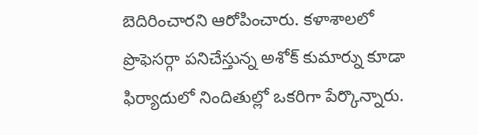బెదిరించారని ఆరోపించారు. కళాశాలలో ప్రొఫెసర్గా పనిచేస్తున్న అశోక్ కుమార్ను కూడా ఫిర్యాదులో నిందితుల్లో ఒకరిగా పేర్కొన్నారు.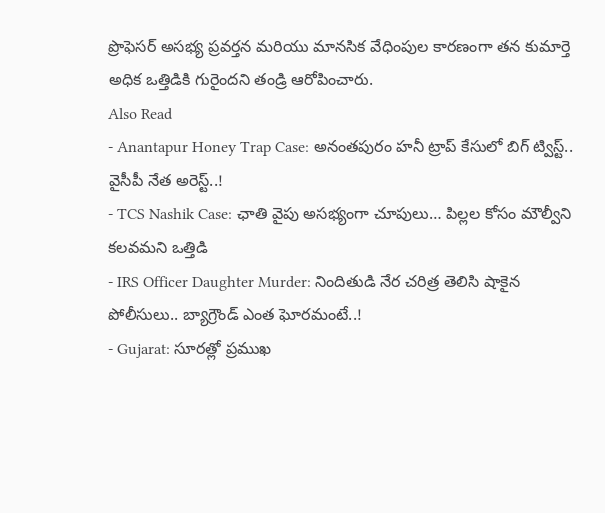ప్రొఫెసర్ అసభ్య ప్రవర్తన మరియు మానసిక వేధింపుల కారణంగా తన కుమార్తె అధిక ఒత్తిడికి గురైందని తండ్రి ఆరోపించారు.
Also Read
- Anantapur Honey Trap Case: అనంతపురం హనీ ట్రాప్ కేసులో బిగ్ ట్విస్ట్.. వైసీపీ నేత అరెస్ట్..!
- TCS Nashik Case: ఛాతి వైపు అసభ్యంగా చూపులు… పిల్లల కోసం మౌల్వీని కలవమని ఒత్తిడి
- IRS Officer Daughter Murder: నిందితుడి నేర చరిత్ర తెలిసి షాకైన పోలీసులు.. బ్యాగ్రౌండ్ ఎంత ఘోరమంటే..!
- Gujarat: సూరత్లో ప్రముఖ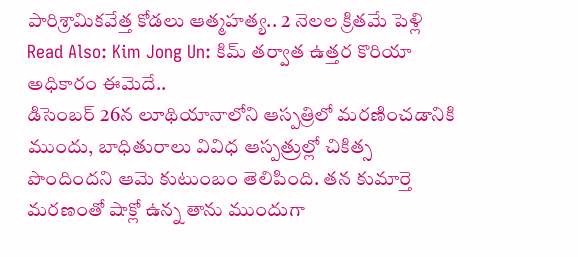పారిశ్రామికవేత్త కోడలు ఆత్మహత్య.. 2 నెలల క్రితమే పెళ్లి
Read Also: Kim Jong Un: కిమ్ తర్వాత ఉత్తర కొరియా అధికారం ఈమెదే..
డిసెంబర్ 26న లూథియానాలోని ఆస్పత్రిలో మరణించడానికి ముందు, బాధితురాలు వివిధ ఆస్పత్రుల్లో చికిత్స పొందిందని ఆమె కుటుంబం తెలిపింది. తన కుమార్తె మరణంతో షాక్లో ఉన్న తాను ముందుగా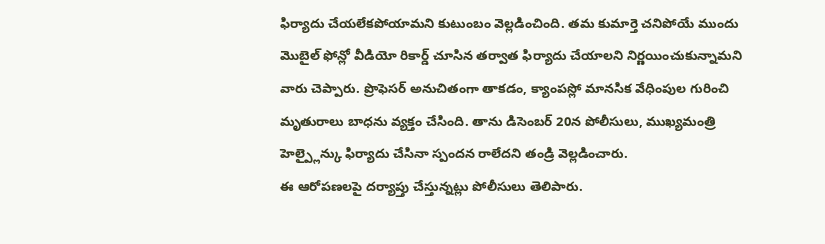ఫిర్యాదు చేయలేకపోయామని కుటుంబం వెల్లడించింది. తమ కుమార్తె చనిపోయే ముందు మొబైల్ ఫోన్లో వీడియో రికార్డ్ చూసిన తర్వాత ఫిర్యాదు చేయాలని నిర్ణయించుకున్నామని వారు చెప్పారు. ప్రొఫెసర్ అనుచితంగా తాకడం, క్యాంపస్లో మానసిక వేధింపుల గురించి మృతురాలు బాధను వ్యక్తం చేసింది. తాను డిసెంబర్ 20న పోలీసులు, ముఖ్యమంత్రి హెల్ప్లైన్కు ఫిర్యాదు చేసినా స్పందన రాలేదని తండ్రి వెల్లడించారు.
ఈ ఆరోపణలపై దర్యాప్తు చేస్తున్నట్లు పోలీసులు తెలిపారు.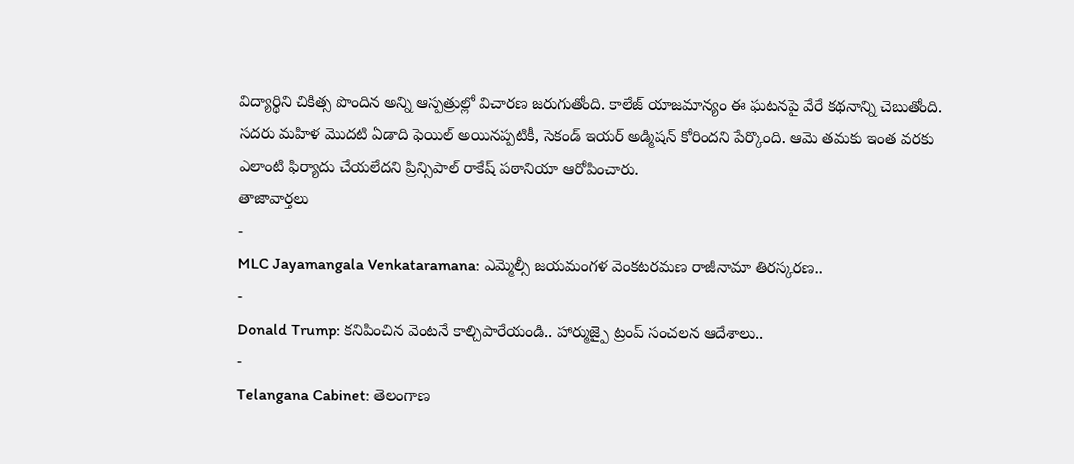విద్యార్థిని చికిత్స పొందిన అన్ని ఆస్పత్రుల్లో విచారణ జరుగుతోంది. కాలేజ్ యాజమాన్యం ఈ ఘటనపై వేరే కథనాన్ని చెబుతోంది. సదరు మహిళ మొదటి ఏడాది ఫెయిల్ అయినప్పటికీ, సెకండ్ ఇయర్ అడ్మిషన్ కోరిందని పేర్కొంది. ఆమె తమకు ఇంత వరకు ఎలాంటి ఫిర్యాదు చేయలేదని ప్రిన్సిపాల్ రాకేష్ పఠానియా ఆరోపించారు.
తాజావార్తలు
-
MLC Jayamangala Venkataramana: ఎమ్మెల్సీ జయమంగళ వెంకటరమణ రాజీనామా తిరస్కరణ..
-
Donald Trump: కనిపించిన వెంటనే కాల్చిపారేయండి.. హార్ముజ్పై ట్రంప్ సంచలన ఆదేశాలు..
-
Telangana Cabinet: తెలంగాణ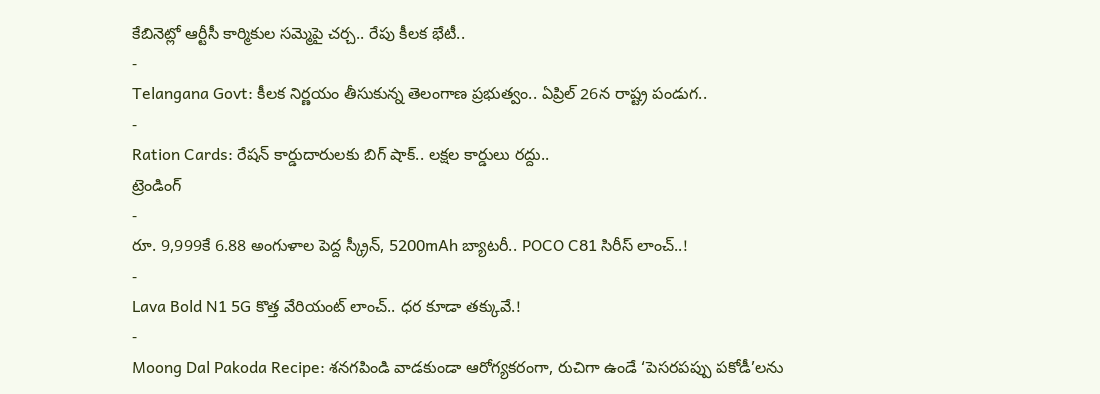కేబినెట్లో ఆర్టీసీ కార్మికుల సమ్మెపై చర్చ.. రేపు కీలక భేటీ..
-
Telangana Govt: కీలక నిర్ణయం తీసుకున్న తెలంగాణ ప్రభుత్వం.. ఏప్రిల్ 26న రాష్ట్ర పండుగ..
-
Ration Cards: రేషన్ కార్డుదారులకు బిగ్ షాక్.. లక్షల కార్డులు రద్దు..
ట్రెండింగ్
-
రూ. 9,999కే 6.88 అంగుళాల పెద్ద స్క్రీన్, 5200mAh బ్యాటరీ.. POCO C81 సిరీస్ లాంచ్..!
-
Lava Bold N1 5G కొత్త వేరియంట్ లాంచ్.. ధర కూడా తక్కువే.!
-
Moong Dal Pakoda Recipe: శనగపిండి వాడకుండా ఆరోగ్యకరంగా, రుచిగా ఉండే ‘పెసరపప్పు పకోడీ’లను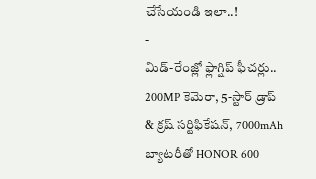చేసేయండి ఇలా..!
-
మిడ్-రేంజ్లో ఫ్లాగ్షిప్ ఫీచర్లు.. 200MP కెమెరా, 5-స్టార్ డ్రాప్ & క్రష్ సర్టిఫికేషన్, 7000mAh బ్యాటరీతో HONOR 600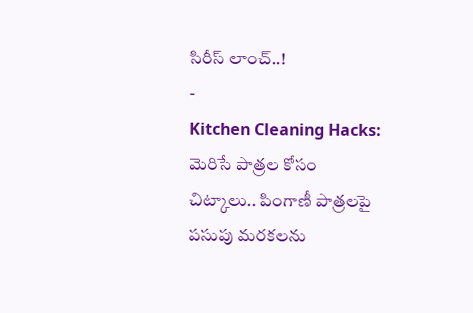సిరీస్ లాంచ్..!
-
Kitchen Cleaning Hacks: మెరిసే పాత్రల కోసం చిట్కాలు.. పింగాణీ పాత్రలపై పసుపు మరకలను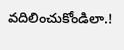వదిలించుకోండిలా.!